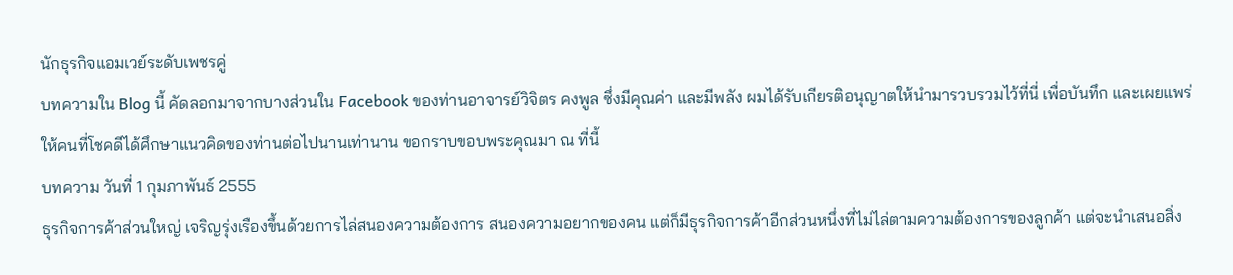นักธุรกิจแอมเวย์ระดับเพชรคู่
บทความใน Blog นี้ คัดลอกมาจากบางส่วนใน Facebook ของท่านอาจารย์วิจิตร คงพูล ซึ่งมีคุณค่า และมีพลัง ผมได้รับเกียรติอนุญาตให้นำมารวบรวมไว้ที่นี่ เพื่อบันทึก และเผยแพร่ให้คนที่โชคดีได้ศึกษาแนวคิดของท่านต่อไปนานเท่านาน ขอกราบขอบพระคุณมา ณ ที่นี้
บทความ วันที่ 1 กุมภาพันธ์ 2555
ธุรกิจการค้าส่วนใหญ่ เจริญรุ่งเรืองขึ้นด้วยการไล่สนองความต้องการ สนองความอยากของคน แต่ก็มีธุรกิจการค้าอีกส่วนหนึ่งที่ไม่ไล่ตามความต้องการของลูกค้า แต่จะนำเสนอสิ่ง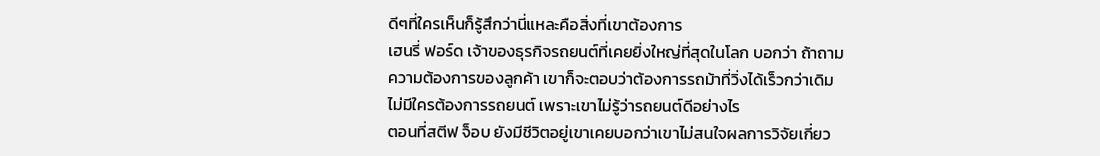ดีๆที่ใครเห็นก็รู้สึกว่านี่แหละคือสิ่งที่เขาต้องการ
เฮนรี่ ฟอร์ด เจ้าของธุรกิจรถยนต์ที่เคยยิ่งใหญ่ที่สุดในโลก บอกว่า ถ้าถามความต้องการของลูกค้า เขาก็จะตอบว่าต้องการรถม้าที่วิ่งได้เร็วกว่าเดิม ไม่มีใครต้องการรถยนต์ เพราะเขาไม่รู้ว่ารถยนต์ดีอย่างไร
ตอนที่สตีฟ จ็อบ ยังมีชีวิตอยู่เขาเคยบอกว่าเขาไม่สนใจผลการวิจัยเกี่ยว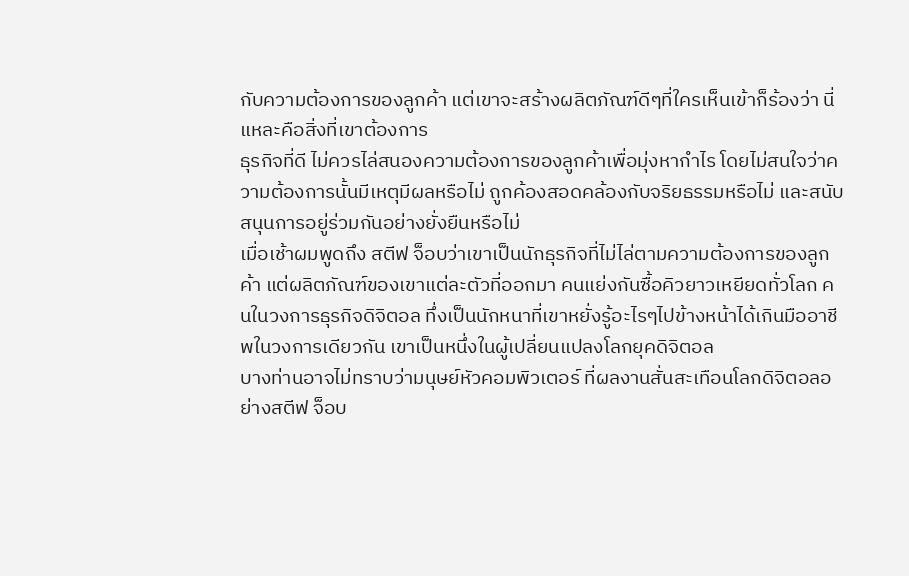กับความต้องการของลูกค้า แต่เขาจะสร้างผลิตภัณฑ์ดีๆที่ใครเห็นเข้าก็ร้องว่า นี่แหละคือสิ่งที่เขาต้องการ
ธุรกิจที่ดี ไม่ควรไล่สนองความต้องการของลูกค้าเพื่อมุ่งหากำไร โดยไม่สนใจว่าความต้องการนั้นมีเหตุมีผลหรือไม่ ถูกค้องสอดคล้องกับจริยธรรมหรือไม่ และสนับสนุนการอยู่ร่วมกันอย่างยั่งยืนหรือไม่
เมื่อเช้าผมพูดถึง สตีฟ จ็อบว่าเขาเป็นนักธุรกิจที่ไม่ไล่ตามความต้องการของลูกค้า แต่ผลิตภัณฑ์ของเขาแต่ละตัวที่ออกมา คนแย่งกันซื้อคิวยาวเหยียดทั่วโลก คนในวงการธุรกิจดิจิตอล ทึ่งเป็นนักหนาที่เขาหยั่งรู้อะไรๆไปข้างหน้าได้เกินมืออาชีพในวงการเดียวกัน เขาเป็นหนึ่งในผู้เปลี่ยนแปลงโลกยุคดิจิตอล
บางท่านอาจไม่ทราบว่ามนุษย์หัวคอมพิวเตอร์ ที่ผลงานสั่นสะเทือนโลกดิจิตอลอย่างสตีฟ จ็อบ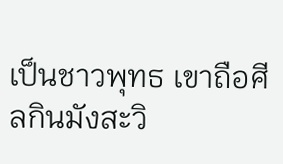เป็นชาวพุทธ เขาถือศีลกินมังสะวิ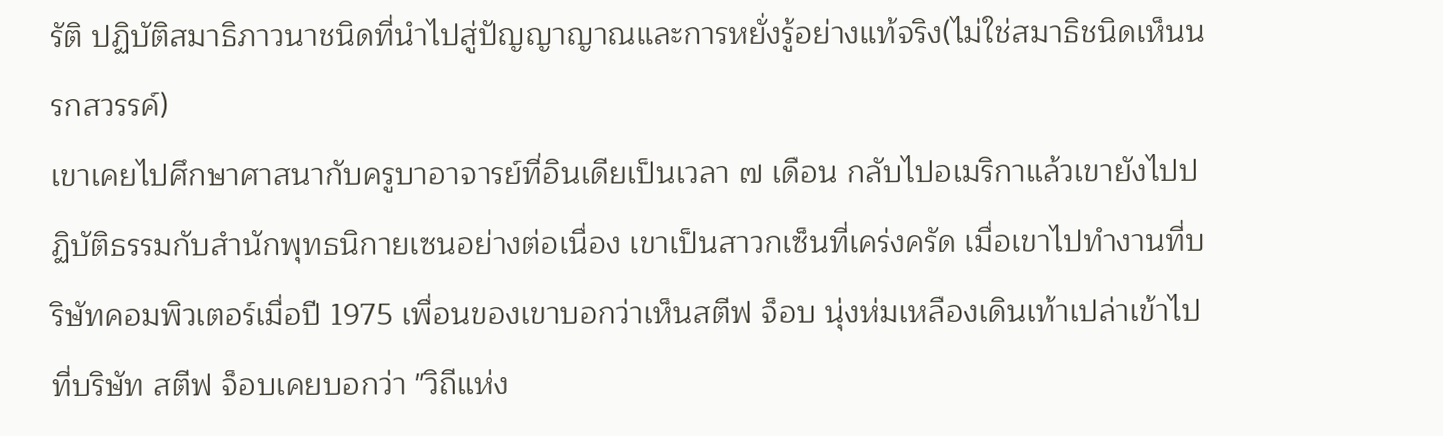รัติ ปฏิบัติสมาธิภาวนาชนิดที่นำไปสู่ปัญญาญาณและการหยั่งรู้อย่างแท้จริง(ไม่ใช่สมาธิชนิดเห็นนรกสวรรค์)
เขาเคยไปศึกษาศาสนากับครูบาอาจารย์ที่อินเดียเป็นเวลา ๗ เดือน กลับไปอเมริกาแล้วเขายังไปปฏิบัติธรรมกับสำนักพุทธนิกายเซนอย่างต่อเนื่อง เขาเป็นสาวกเซ็นที่เคร่งครัด เมื่อเขาไปทำงานที่บริษัทคอมพิวเตอร์เมื่อปี 1975 เพื่อนของเขาบอกว่าเห็นสตีฟ จ็อบ นุ่งห่มเหลืองเดินเท้าเปล่าเข้าไปที่บริษัท สตีฟ จ็อบเคยบอกว่า "วิถีแห่ง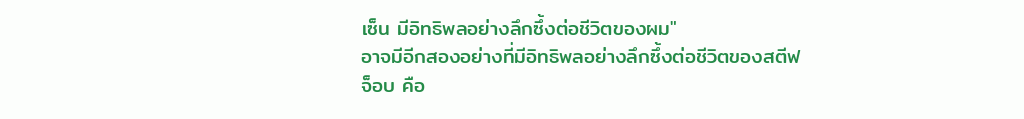เซ็น มีอิทธิพลอย่างลึกซึ้งต่อชีวิตของผม"
อาจมีอีกสองอย่างที่มีอิทธิพลอย่างลึกซึ้งต่อชีวิตของสตีฟ จ็อบ คือ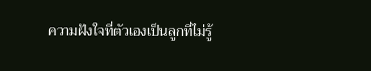ความฝังใจที่ตัวเองเป็นลูกที่ไม่รู้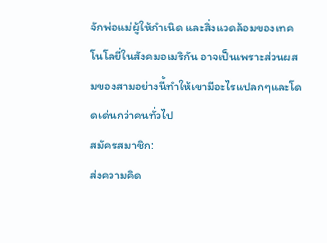จักพ่อแม่ผู้ให้กำเนิด และสิ่งแวดล้อมของเทคโนโลยี่ในสังคมอเมริกัน อาจเป็นเพราะส่วนผสมของสามอย่างนี้ทำให้เขามีอะไรแปลกๆและโดดเด่นกว่าคนทั่วไป
สมัครสมาชิก:
ส่งความคิด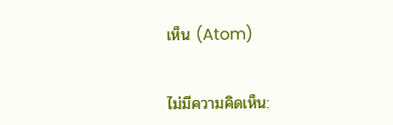เห็น (Atom)


ไม่มีความคิดเห็น: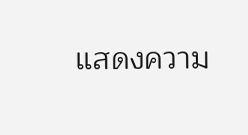แสดงความ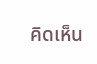คิดเห็น